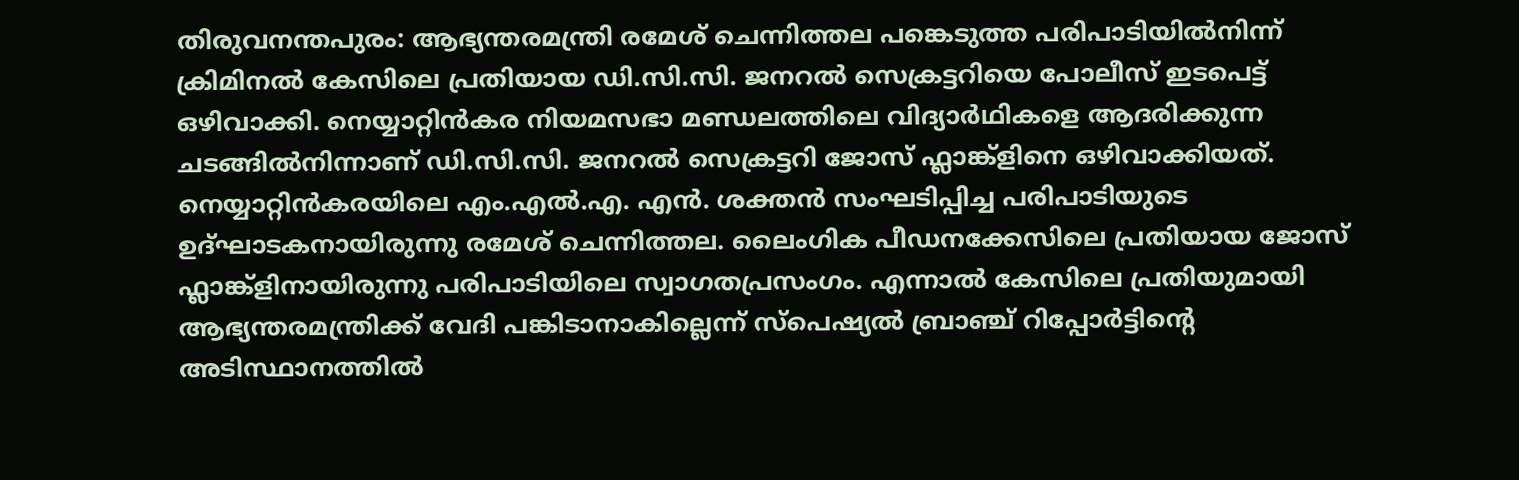തിരുവനന്തപുരം: ആഭ്യന്തരമന്ത്രി രമേശ് ചെന്നിത്തല പങ്കെടുത്ത പരിപാടിയിൽനിന്ന് ക്രിമിനൽ കേസിലെ പ്രതിയായ ഡി.സി.സി. ജനറൽ സെക്രട്ടറിയെ പോലീസ് ഇടപെട്ട് ഒഴിവാക്കി. നെയ്യാറ്റിൻകര നിയമസഭാ മണ്ഡലത്തിലെ വിദ്യാർഥികളെ ആദരിക്കുന്ന ചടങ്ങിൽനിന്നാണ് ഡി.സി.സി. ജനറൽ സെക്രട്ടറി ജോസ് ഫ്ലാങ്ക്ളിനെ ഒഴിവാക്കിയത്.
നെയ്യാറ്റിൻകരയിലെ എം.എൽ.എ. എൻ. ശക്തൻ സംഘടിപ്പിച്ച പരിപാടിയുടെ ഉദ്ഘാടകനായിരുന്നു രമേശ് ചെന്നിത്തല. ലൈംഗിക പീഡനക്കേസിലെ പ്രതിയായ ജോസ് ഫ്ലാങ്ക്ളിനായിരുന്നു പരിപാടിയിലെ സ്വാഗതപ്രസംഗം. എന്നാൽ കേസിലെ പ്രതിയുമായി ആഭ്യന്തരമന്ത്രിക്ക് വേദി പങ്കിടാനാകില്ലെന്ന് സ്പെഷ്യൽ ബ്രാഞ്ച് റിപ്പോർട്ടിന്റെ അടിസ്ഥാനത്തിൽ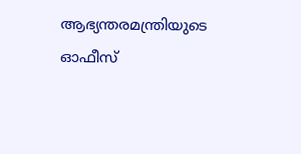ആഭ്യന്തരമന്ത്രിയുടെ ഓഫീസ്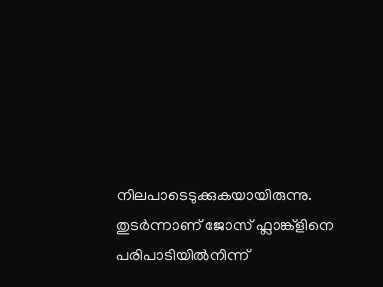നിലപാടെടുക്കുകയായിരുന്നു.
തുടർന്നാണ് ജോസ് ഫ്ലാങ്ക്ളിനെ പരിപാടിയിൽനിന്ന്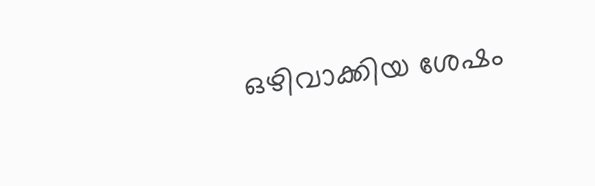ഒഴിവാക്കിയ ശേഷം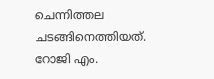ചെന്നിത്തല ചടങ്ങിനെത്തിയത്. റോജി എം.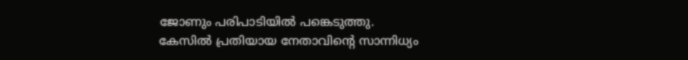ജോണും പരിപാടിയിൽ പങ്കെടുത്തു.
കേസിൽ പ്രതിയായ നേതാവിന്റെ സാന്നിധ്യം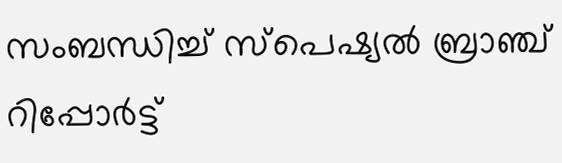സംബന്ധിച്ച് സ്പെഷ്യൽ ബ്രാഞ്ച് റിപ്പോർട്ട്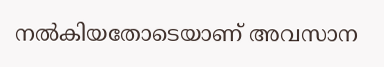നൽകിയതോടെയാണ് അവസാന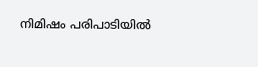നിമിഷം പരിപാടിയിൽ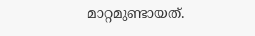മാറ്റമുണ്ടായത്.